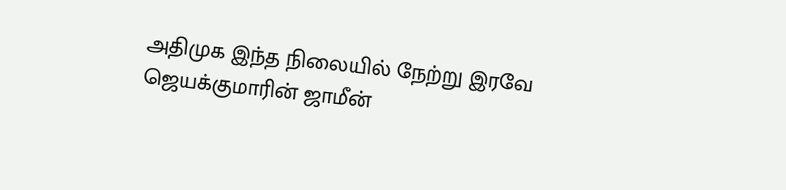அதிமுக இந்த நிலையில் நேற்று இரவே ஜெயக்குமாரின் ஜாமீன்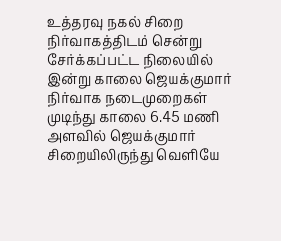உத்தரவு நகல் சிறை நிர்வாகத்திடம் சென்று சேர்க்கப்பட்ட நிலையில் இன்று காலை ஜெயக்குமார் நிர்வாக நடைமுறைகள் முடிந்து காலை 6.45 மணி அளவில் ஜெயக்குமார் சிறையிலிருந்து வெளியே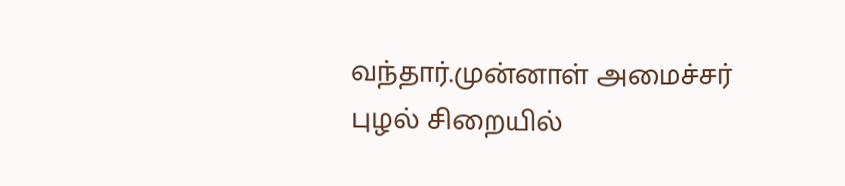வந்தார்.முன்னாள் அமைச்சர் புழல் சிறையில்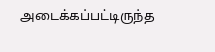அடைக்கப்பட்டிருந்த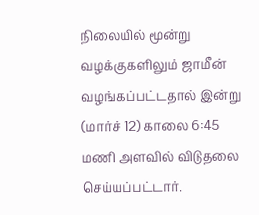நிலையில் மூன்று வழக்குகளிலும் ஜாமீன் வழங்கப்பட்டதால் இன்று (மார்ச் 12) காலை 6:45 மணி அளவில் விடுதலை செய்யப்பட்டார்.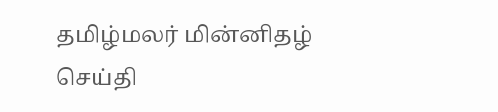தமிழ்மலர் மின்னிதழ் செய்தி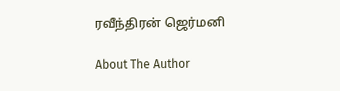ரவீந்திரன் ஜெர்மனி

About The Author